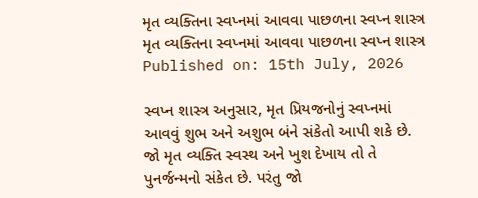મૃત વ્યક્તિના સ્વપ્નમાં આવવા પાછળના સ્વપ્ન શાસ્ત્ર
મૃત વ્યક્તિના સ્વપ્નમાં આવવા પાછળના સ્વપ્ન શાસ્ત્ર
Published on: 15th July, 2026

સ્વપ્ન શાસ્ત્ર અનુસાર, મૃત પ્રિયજનોનું સ્વપ્નમાં આવવું શુભ અને અશુભ બંને સંકેતો આપી શકે છે. જો મૃત વ્યક્તિ સ્વસ્થ અને ખુશ દેખાય તો તે પુનર્જન્મનો સંકેત છે. પરંતુ જો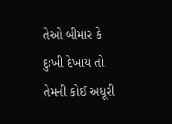તેઓ બીમાર કે દુઃખી દેખાય તો તેમની કોઈ અધૂરી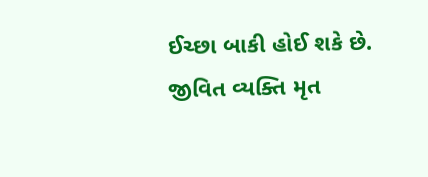ઈચ્છા બાકી હોઈ શકે છે. જીવિત વ્યક્તિ મૃત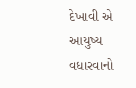દેખાવી એ આયુષ્ય વધારવાનો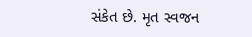સંકેત છે. મૃત સ્વજન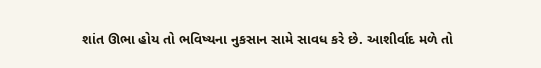શાંત ઊભા હોય તો ભવિષ્યના નુકસાન સામે સાવધ કરે છે. આશીર્વાદ મળે તો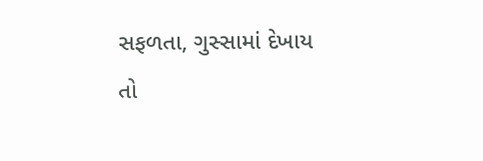સફળતા, ગુસ્સામાં દેખાય તો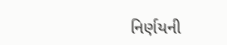નિર્ણયની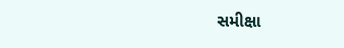સમીક્ષા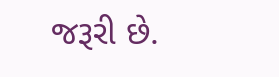જરૂરી છે.